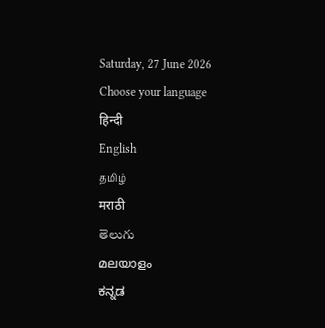Saturday, 27 June 2026
Choose your language
हिन्दी
English
தமிழ்
मराठी
తెలుగు
മലയാളം
ಕನ್ನಡ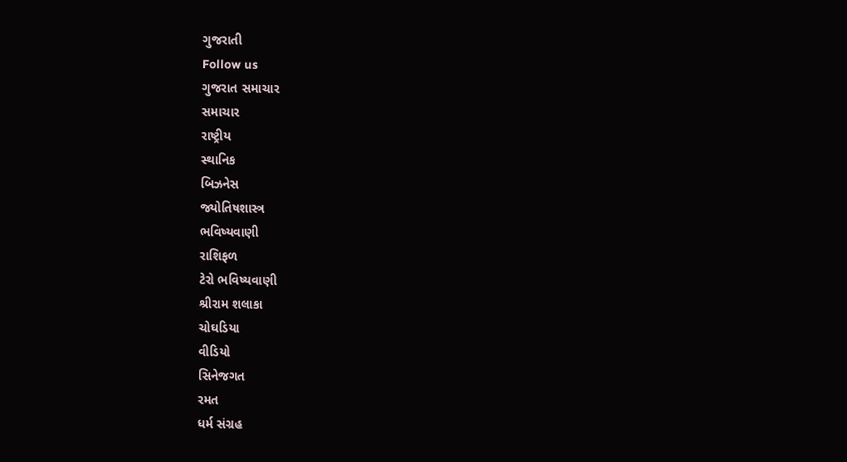ગુજરાતી
Follow us
ગુજરાત સમાચાર
સમાચાર
રાષ્ટ્રીય
સ્થાનિક
બિઝનેસ
જ્યોતિષશાસ્ત્ર
ભવિષ્યવાણી
રાશિફળ
ટેરો ભવિષ્યવાણી
શ્રીરામ શલાકા
ચોઘડિયા
વીડિયો
સિનેજગત
રમત
ધર્મ સંગ્રહ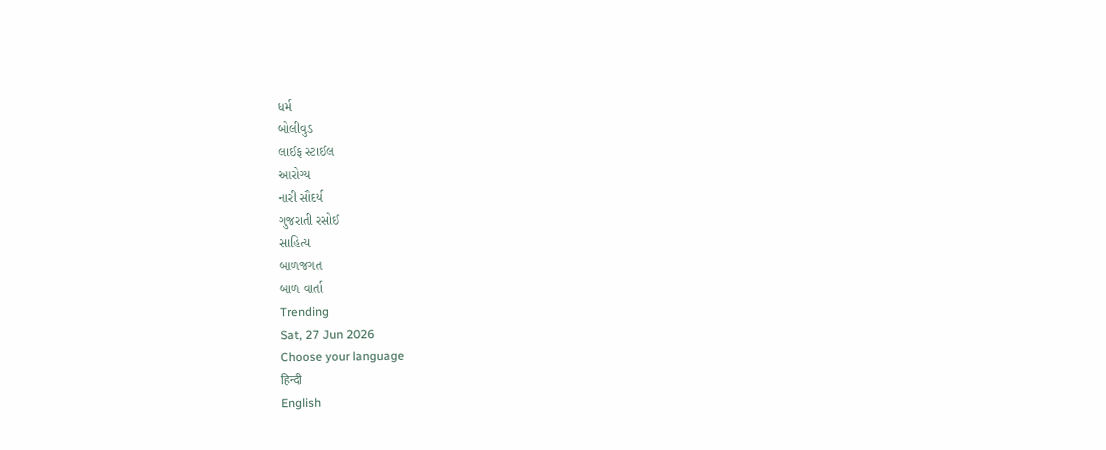ધર્મ
બોલીવુડ
લાઈફ સ્ટાઈલ
આરોગ્ય
નારી સૌદર્ય
ગુજરાતી રસોઈ
સાહિત્ય
બાળજગત
બાળ વાર્તા
Trending
Sat, 27 Jun 2026
Choose your language
हिन्दी
English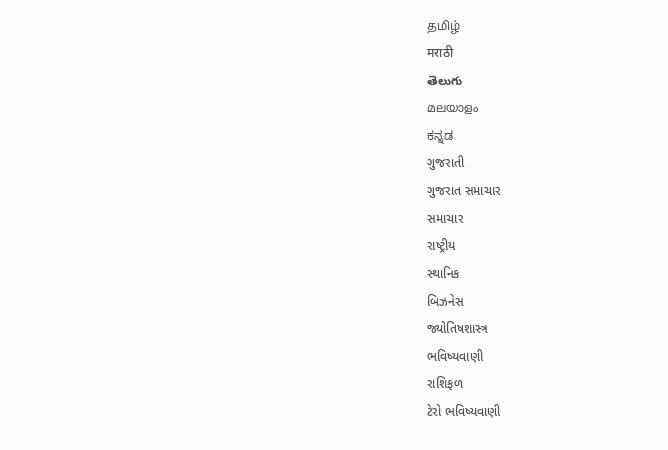தமிழ்
मराठी
తెలుగు
മലയാളം
ಕನ್ನಡ
ગુજરાતી
ગુજરાત સમાચાર
સમાચાર
રાષ્ટ્રીય
સ્થાનિક
બિઝનેસ
જ્યોતિષશાસ્ત્ર
ભવિષ્યવાણી
રાશિફળ
ટેરો ભવિષ્યવાણી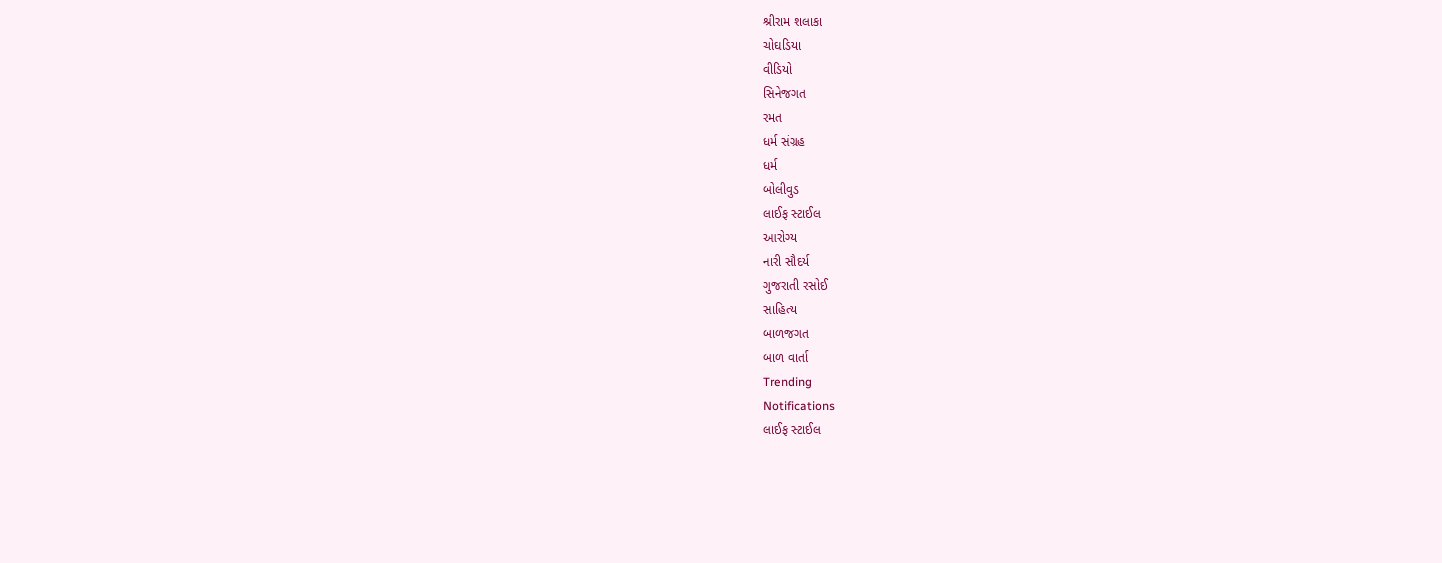શ્રીરામ શલાકા
ચોઘડિયા
વીડિયો
સિનેજગત
રમત
ધર્મ સંગ્રહ
ધર્મ
બોલીવુડ
લાઈફ સ્ટાઈલ
આરોગ્ય
નારી સૌદર્ય
ગુજરાતી રસોઈ
સાહિત્ય
બાળજગત
બાળ વાર્તા
Trending
Notifications
લાઈફ સ્ટાઈલ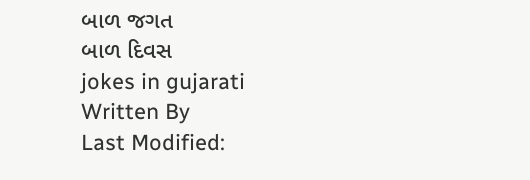બાળ જગત
બાળ દિવસ
jokes in gujarati
Written By
Last Modified: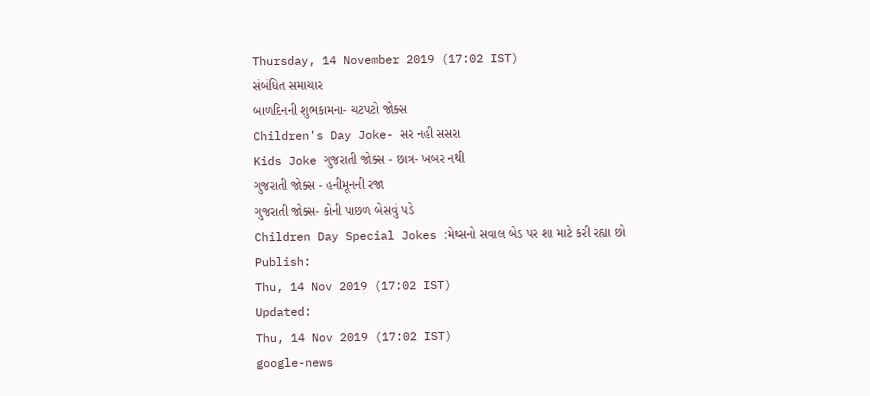Thursday, 14 November 2019 (17:02 IST)
સંબંધિત સમાચાર
બાળદિનની શુભકામના- ચટપટો જોક્સ
Children's Day Joke- સર નહી સસરા
Kids Joke ગુજરાતી જોક્સ - છાત્ર- ખબર નથી
ગુજરાતી જોક્સ - હનીમૂનની રજા
ગુજરાતી જોક્સ- કોની પાછળ બેસવું પડે
Children Day Special Jokes :મેથ્સનો સવાલ બેડ પર શા માટે કરી રહ્યા છો
Publish:
Thu, 14 Nov 2019 (17:02 IST)
Updated:
Thu, 14 Nov 2019 (17:02 IST)
google-news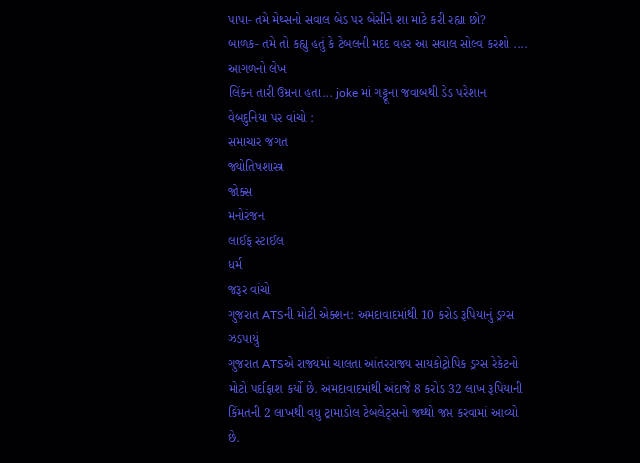પાપા- તમે મેથ્સનો સવાલ બેડ પર બેસીને શા માટે કરી રહ્યા છો?
બાળક- તમે તો કહ્યુ હતું કે ટેબલની મદદ વહર આ સવાલ સોલ્વ કરશો ....
આગળનો લેખ
લિંકન તારી ઉમ્રના હતા... joke માં ગટ્ટૂના જવાબથી ડેડ પરેશાન
વેબદુનિયા પર વાંચો :
સમાચાર જગત
જ્યોતિષશાસ્ત્ર
જોક્સ
મનોરંજન
લાઈફ સ્ટાઈલ
ધર્મ
જરૂર વાંચો
ગુજરાત ATSની મોટી એક્શન: અમદાવાદમાંથી 10 કરોડ રૂપિયાનું ડ્રગ્સ ઝડપાયું
ગુજરાત ATSએ રાજ્યમાં ચાલતા આંતરરાજ્ય સાયકોટ્રોપિક ડ્રગ્સ રેકેટનો મોટો પર્દાફાશ કર્યો છે. અમદાવાદમાંથી અંદાજે 8 કરોડ 32 લાખ રૂપિયાની કિંમતની 2 લાખથી વધુ ટ્રામાડોલ ટેબલેટ્સનો જથ્થો જપ્ત કરવામાં આવ્યો છે.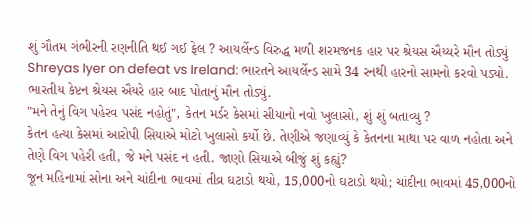શું ગૌતમ ગંભીરની રણનીતિ થઈ ગઈ ફેલ ? આયર્લેન્ડ વિરુદ્ધ મળી શરમજનક હાર પર શ્રેયસ ઐય્યરે મૌન તોડ્યું
Shreyas Iyer on defeat vs Ireland: ભારતને આયર્લેન્ડ સામે 34 રનથી હારનો સામનો કરવો પડ્યો. ભારતીય કેપ્ટન શ્રેયસ ઐયરે હાર બાદ પોતાનું મૌન તોડ્યું.
"મને તેનું વિગ પહેરવ પસંદ નહોતું", કેતન મર્ડર કેસમાં સીયાનો નવો ખુલાસો, શું શું બતાવ્યુ ?
કેતન હત્યા કેસમાં આરોપી સિયાએ મોટો ખુલાસો કર્યો છે. તેણીએ જણાવ્યું કે કેતનના માથા પર વાળ નહોતા અને તેણે વિગ પહેરી હતી, જે મને પસંદ ન હતી. જાણો સિયાએ બીજું શું કહ્યું?
જૂન મહિનામાં સોના અને ચાંદીના ભાવમાં તીવ્ર ઘટાડો થયો, 15,000નો ઘટાડો થયો; ચાંદીના ભાવમાં 45,000નો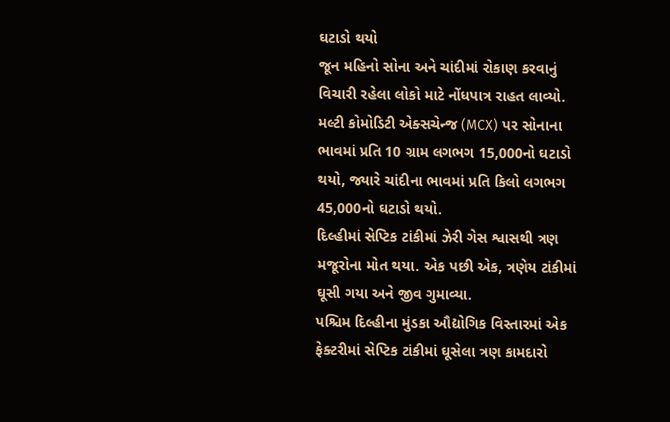ઘટાડો થયો
જૂન મહિનો સોના અને ચાંદીમાં રોકાણ કરવાનું વિચારી રહેલા લોકો માટે નોંધપાત્ર રાહત લાવ્યો. મલ્ટી કોમોડિટી એક્સચેન્જ (MCX) પર સોનાના ભાવમાં પ્રતિ 10 ગ્રામ લગભગ 15,000નો ઘટાડો થયો, જ્યારે ચાંદીના ભાવમાં પ્રતિ કિલો લગભગ 45,000નો ઘટાડો થયો.
દિલ્હીમાં સેપ્ટિક ટાંકીમાં ઝેરી ગેસ શ્વાસથી ત્રણ મજૂરોના મોત થયા. એક પછી એક, ત્રણેય ટાંકીમાં ઘૂસી ગયા અને જીવ ગુમાવ્યા.
પશ્ચિમ દિલ્હીના મુંડકા ઔદ્યોગિક વિસ્તારમાં એક ફેક્ટરીમાં સેપ્ટિક ટાંકીમાં ઘૂસેલા ત્રણ કામદારો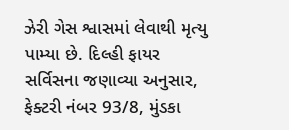ઝેરી ગેસ શ્વાસમાં લેવાથી મૃત્યુ પામ્યા છે. દિલ્હી ફાયર સર્વિસના જણાવ્યા અનુસાર, ફેક્ટરી નંબર 93/8, મુંડકા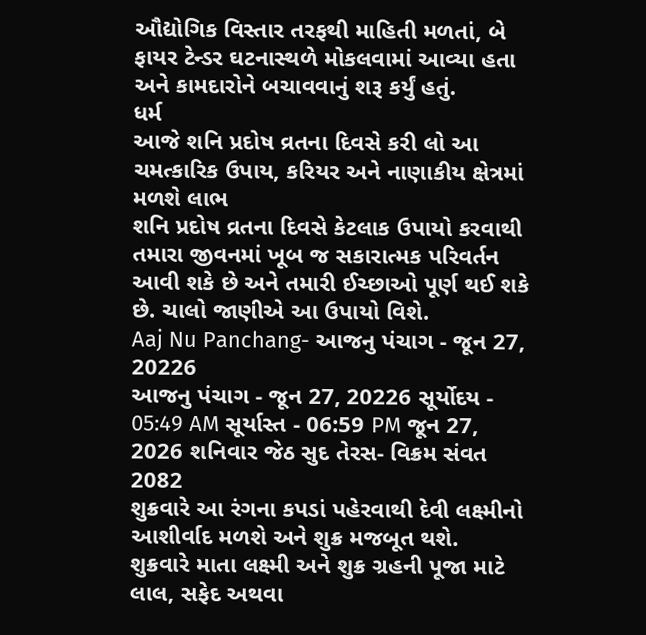ઔદ્યોગિક વિસ્તાર તરફથી માહિતી મળતાં, બે ફાયર ટેન્ડર ઘટનાસ્થળે મોકલવામાં આવ્યા હતા અને કામદારોને બચાવવાનું શરૂ કર્યું હતું.
ધર્મ
આજે શનિ પ્રદોષ વ્રતના દિવસે કરી લો આ ચમત્કારિક ઉપાય, કરિયર અને નાણાકીય ક્ષેત્રમાં મળશે લાભ
શનિ પ્રદોષ વ્રતના દિવસે કેટલાક ઉપાયો કરવાથી તમારા જીવનમાં ખૂબ જ સકારાત્મક પરિવર્તન આવી શકે છે અને તમારી ઈચ્છાઓ પૂર્ણ થઈ શકે છે. ચાલો જાણીએ આ ઉપાયો વિશે.
Aaj Nu Panchang- આજનુ પંચાગ - જૂન 27, 20226
આજનુ પંચાગ - જૂન 27, 20226 સૂર્યોદય - 05:49 AM સૂર્યાસ્ત - 06:59 PM જૂન 27, 2026 શનિવાર જેઠ સુદ તેરસ- વિક્રમ સંવત 2082
શુક્રવારે આ રંગના કપડાં પહેરવાથી દેવી લક્ષ્મીનો આશીર્વાદ મળશે અને શુક્ર મજબૂત થશે.
શુક્રવારે માતા લક્ષ્મી અને શુક્ર ગ્રહની પૂજા માટે લાલ, સફેદ અથવા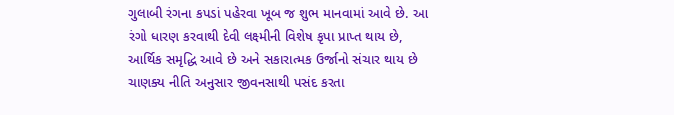ગુલાબી રંગના કપડાં પહેરવા ખૂબ જ શુભ માનવામાં આવે છે. આ રંગો ધારણ કરવાથી દેવી લક્ષ્મીની વિશેષ કૃપા પ્રાપ્ત થાય છે, આર્થિક સમૃદ્ધિ આવે છે અને સકારાત્મક ઉર્જાનો સંચાર થાય છે
ચાણક્ય નીતિ અનુસાર જીવનસાથી પસંદ કરતા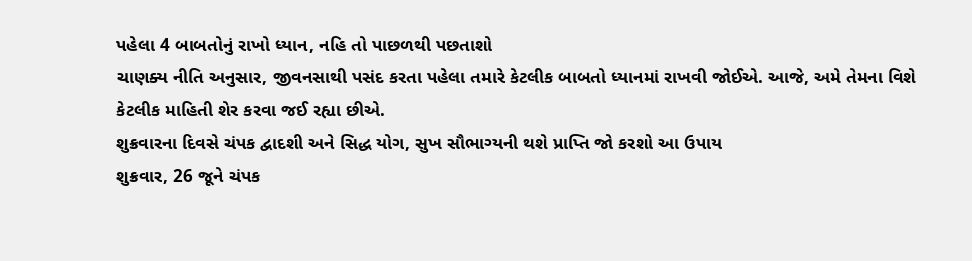પહેલા 4 બાબતોનું રાખો ધ્યાન, નહિ તો પાછળથી પછતાશો
ચાણક્ય નીતિ અનુસાર, જીવનસાથી પસંદ કરતા પહેલા તમારે કેટલીક બાબતો ધ્યાનમાં રાખવી જોઈએ. આજે, અમે તેમના વિશે કેટલીક માહિતી શેર કરવા જઈ રહ્યા છીએ.
શુક્રવારના દિવસે ચંપક દ્વાદશી અને સિદ્ધ યોગ, સુખ સૌભાગ્યની થશે પ્રાપ્તિ જો કરશો આ ઉપાય
શુક્રવાર, 26 જૂને ચંપક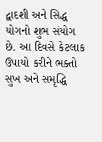દ્વાદશી અને સિદ્ધ યોગનો શુભ સંયોગ છે. આ દિવસે કેટલાક ઉપાયો કરીને ભક્તો સુખ અને સમૃદ્ધિ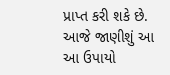પ્રાપ્ત કરી શકે છે. આજે જાણીશું આ આ ઉપાયો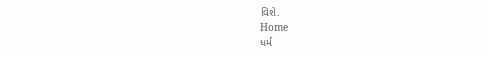વિશે.
Home
ધર્મ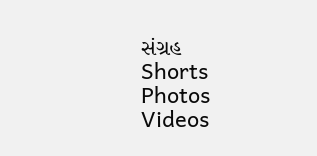સંગ્રહ
Shorts
Photos
Videos